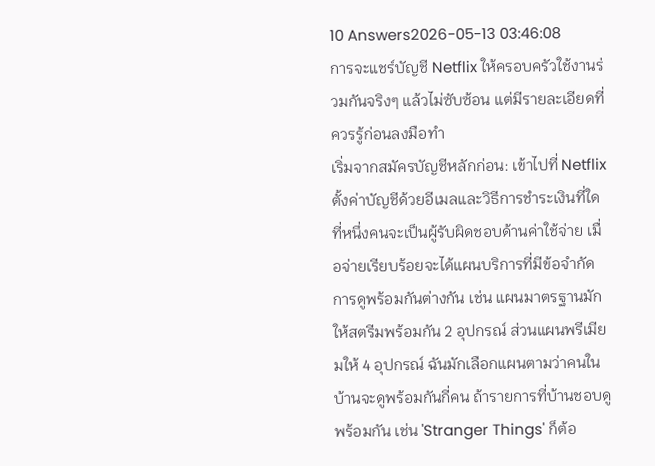10 Answers2026-05-13 03:46:08
การจะแชร์บัญชี Netflix ให้ครอบครัวใช้งานร่วมกันจริงๆ แล้วไม่ซับซ้อน แต่มีรายละเอียดที่ควรรู้ก่อนลงมือทำ
เริ่มจากสมัครบัญชีหลักก่อน: เข้าไปที่ Netflix ตั้งค่าบัญชีด้วยอีเมลและวิธีการชำระเงินที่ใดที่หนึ่งคนจะเป็นผู้รับผิดชอบด้านค่าใช้จ่าย เมื่อจ่ายเรียบร้อยจะได้แผนบริการที่มีข้อจำกัดการดูพร้อมกันต่างกัน เช่น แผนมาตรฐานมักให้สตรีมพร้อมกัน 2 อุปกรณ์ ส่วนแผนพรีเมียมให้ 4 อุปกรณ์ ฉันมักเลือกแผนตามว่าคนในบ้านจะดูพร้อมกันกี่คน ถ้ารายการที่บ้านชอบดูพร้อมกัน เช่น 'Stranger Things' ก็ต้อ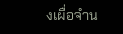งเผื่อจำน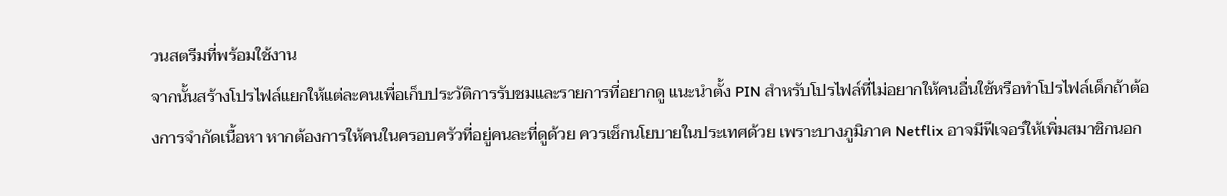วนสตรีมที่พร้อมใช้งาน
จากนั้นสร้างโปรไฟล์แยกให้แต่ละคนเพื่อเก็บประวัติการรับชมและรายการที่อยากดู แนะนำตั้ง PIN สำหรับโปรไฟล์ที่ไม่อยากให้คนอื่นใช้หรือทำโปรไฟล์เด็กถ้าต้องการจำกัดเนื้อหา หากต้องการให้คนในครอบครัวที่อยู่คนละที่ดูด้วย ควรเช็กนโยบายในประเทศด้วย เพราะบางภูมิภาค Netflix อาจมีฟีเจอร์ให้เพิ่มสมาชิกนอก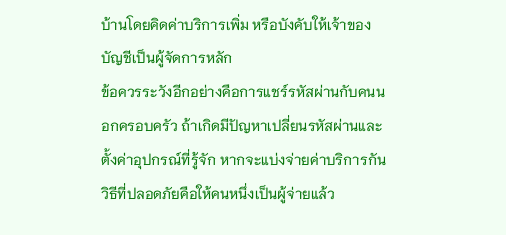บ้านโดยคิดค่าบริการเพิ่ม หรือบังคับให้เจ้าของบัญชีเป็นผู้จัดการหลัก
ข้อควรระวังอีกอย่างคือการแชร์รหัสผ่านกับคนนอกครอบครัว ถ้าเกิดมีปัญหาเปลี่ยนรหัสผ่านและตั้งค่าอุปกรณ์ที่รู้จัก หากจะแบ่งจ่ายค่าบริการกัน วิธีที่ปลอดภัยคือให้คนหนึ่งเป็นผู้จ่ายแล้ว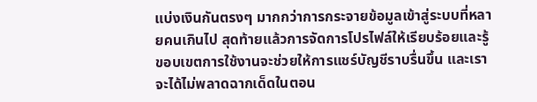แบ่งเงินกันตรงๆ มากกว่าการกระจายข้อมูลเข้าสู่ระบบที่หลายคนเกินไป สุดท้ายแล้วการจัดการโปรไฟล์ให้เรียบร้อยและรู้ขอบเขตการใช้งานจะช่วยให้การแชร์บัญชีราบรื่นขึ้น และเราจะได้ไม่พลาดฉากเด็ดในตอน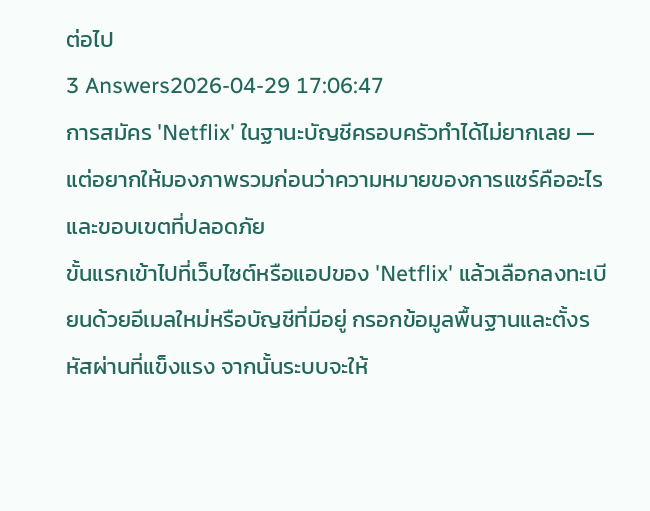ต่อไป
3 Answers2026-04-29 17:06:47
การสมัคร 'Netflix' ในฐานะบัญชีครอบครัวทำได้ไม่ยากเลย — แต่อยากให้มองภาพรวมก่อนว่าความหมายของการแชร์คืออะไรและขอบเขตที่ปลอดภัย
ขั้นแรกเข้าไปที่เว็บไซต์หรือแอปของ 'Netflix' แล้วเลือกลงทะเบียนด้วยอีเมลใหม่หรือบัญชีที่มีอยู่ กรอกข้อมูลพื้นฐานและตั้งรหัสผ่านที่แข็งแรง จากนั้นระบบจะให้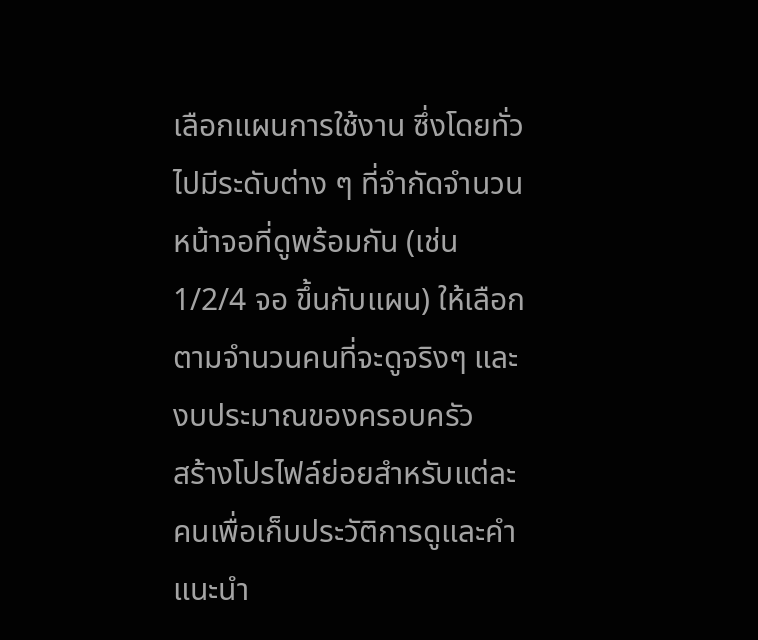เลือกแผนการใช้งาน ซึ่งโดยทั่วไปมีระดับต่าง ๆ ที่จำกัดจำนวนหน้าจอที่ดูพร้อมกัน (เช่น 1/2/4 จอ ขึ้นกับแผน) ให้เลือกตามจำนวนคนที่จะดูจริงๆ และงบประมาณของครอบครัว
สร้างโปรไฟล์ย่อยสำหรับแต่ละคนเพื่อเก็บประวัติการดูและคำแนะนำ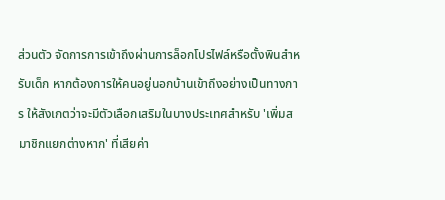ส่วนตัว จัดการการเข้าถึงผ่านการล็อกโปรไฟล์หรือตั้งพินสำหรับเด็ก หากต้องการให้คนอยู่นอกบ้านเข้าถึงอย่างเป็นทางการ ให้สังเกตว่าจะมีตัวเลือกเสริมในบางประเทศสำหรับ 'เพิ่มสมาชิกแยกต่างหาก' ที่เสียค่า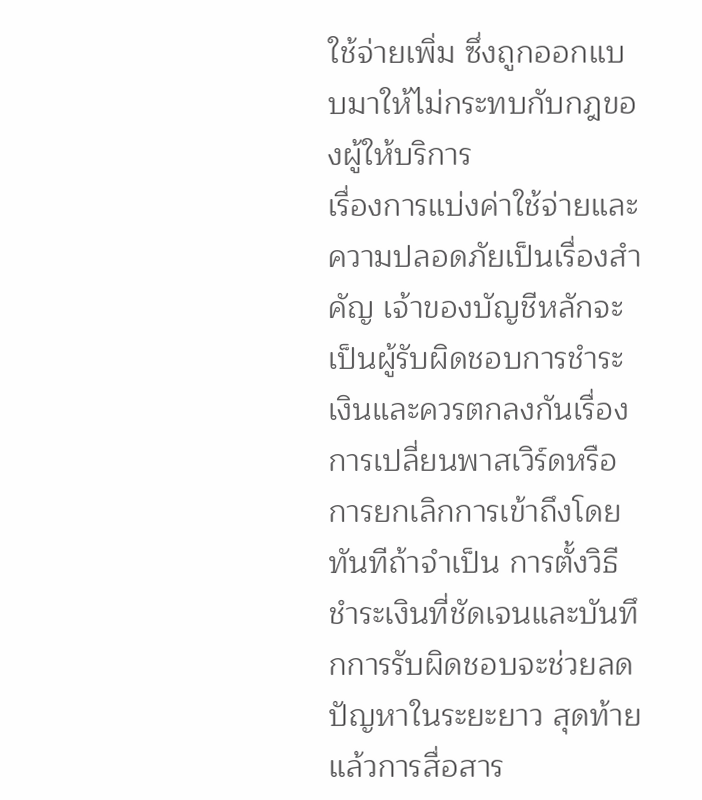ใช้จ่ายเพิ่ม ซึ่งถูกออกแบบมาให้ไม่กระทบกับกฎของผู้ให้บริการ
เรื่องการแบ่งค่าใช้จ่ายและความปลอดภัยเป็นเรื่องสำคัญ เจ้าของบัญชีหลักจะเป็นผู้รับผิดชอบการชำระเงินและควรตกลงกันเรื่องการเปลี่ยนพาสเวิร์ดหรือการยกเลิกการเข้าถึงโดยทันทีถ้าจำเป็น การตั้งวิธีชำระเงินที่ชัดเจนและบันทึกการรับผิดชอบจะช่วยลดปัญหาในระยะยาว สุดท้ายแล้วการสื่อสาร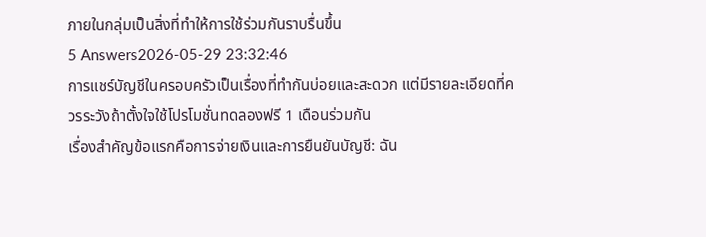ภายในกลุ่มเป็นสิ่งที่ทำให้การใช้ร่วมกันราบรื่นขึ้น
5 Answers2026-05-29 23:32:46
การแชร์บัญชีในครอบครัวเป็นเรื่องที่ทำกันบ่อยและสะดวก แต่มีรายละเอียดที่ควรระวังถ้าตั้งใจใช้โปรโมชั่นทดลองฟรี 1 เดือนร่วมกัน
เรื่องสำคัญข้อแรกคือการจ่ายเงินและการยืนยันบัญชี: ฉัน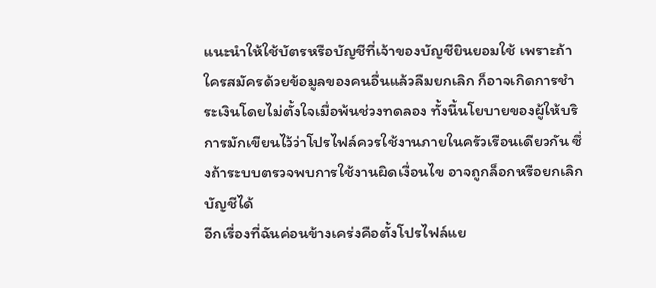แนะนำให้ใช้บัตรหรือบัญชีที่เจ้าของบัญชียินยอมใช้ เพราะถ้าใครสมัครด้วยข้อมูลของคนอื่นแล้วลืมยกเลิก ก็อาจเกิดการชำระเงินโดยไม่ตั้งใจเมื่อพ้นช่วงทดลอง ทั้งนี้นโยบายของผู้ให้บริการมักเขียนไว้ว่าโปรไฟล์ควรใช้งานภายในครัวเรือนเดียวกัน ซึ่งถ้าระบบตรวจพบการใช้งานผิดเงื่อนไข อาจถูกล็อกหรือยกเลิกบัญชีได้
อีกเรื่องที่ฉันค่อนข้างเคร่งคือตั้งโปรไฟล์แย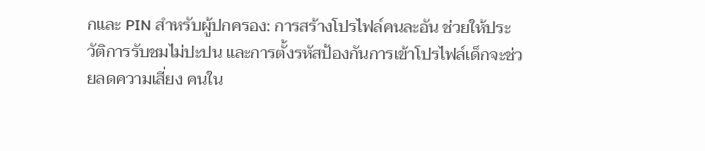กและ PIN สำหรับผู้ปกครอง: การสร้างโปรไฟล์คนละอัน ช่วยให้ประวัติการรับชมไม่ปะปน และการตั้งรหัสป้องกันการเข้าโปรไฟล์เด็กจะช่วยลดความเสี่ยง คนใน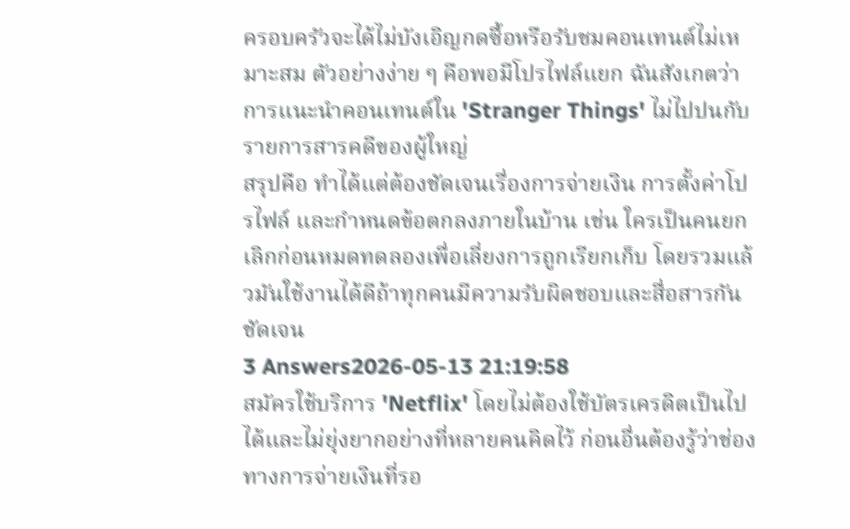ครอบครัวจะได้ไม่บังเอิญกดซื้อหรือรับชมคอนเทนต์ไม่เหมาะสม ตัวอย่างง่าย ๆ คือพอมีโปรไฟล์แยก ฉันสังเกตว่าการแนะนำคอนเทนต์ใน 'Stranger Things' ไม่ไปปนกับรายการสารคดีของผู้ใหญ่
สรุปคือ ทำได้แต่ต้องชัดเจนเรื่องการจ่ายเงิน การตั้งค่าโปรไฟล์ และกำหนดข้อตกลงภายในบ้าน เช่น ใครเป็นคนยกเลิกก่อนหมดทดลองเพื่อเลี่ยงการถูกเรียกเก็บ โดยรวมแล้วมันใช้งานได้ดีถ้าทุกคนมีความรับผิดชอบและสื่อสารกันชัดเจน
3 Answers2026-05-13 21:19:58
สมัครใช้บริการ 'Netflix' โดยไม่ต้องใช้บัตรเครดิตเป็นไปได้และไม่ยุ่งยากอย่างที่หลายคนคิดไว้ ก่อนอื่นต้องรู้ว่าช่องทางการจ่ายเงินที่รอ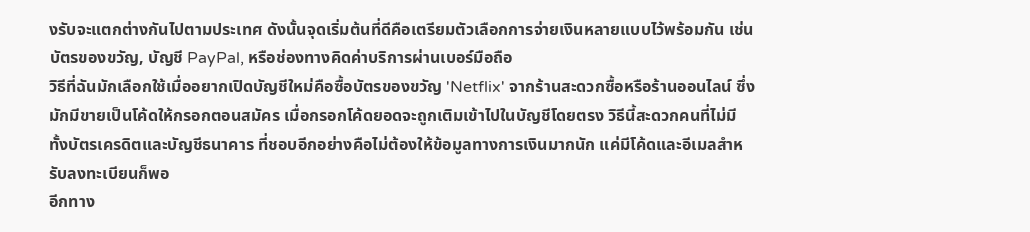งรับจะแตกต่างกันไปตามประเทศ ดังนั้นจุดเริ่มต้นที่ดีคือเตรียมตัวเลือกการจ่ายเงินหลายแบบไว้พร้อมกัน เช่น บัตรของขวัญ, บัญชี PayPal, หรือช่องทางคิดค่าบริการผ่านเบอร์มือถือ
วิธีที่ฉันมักเลือกใช้เมื่ออยากเปิดบัญชีใหม่คือซื้อบัตรของขวัญ 'Netflix' จากร้านสะดวกซื้อหรือร้านออนไลน์ ซึ่งมักมีขายเป็นโค้ดให้กรอกตอนสมัคร เมื่อกรอกโค้ดยอดจะถูกเติมเข้าไปในบัญชีโดยตรง วิธีนี้สะดวกคนที่ไม่มีทั้งบัตรเครดิตและบัญชีธนาคาร ที่ชอบอีกอย่างคือไม่ต้องให้ข้อมูลทางการเงินมากนัก แค่มีโค้ดและอีเมลสำหรับลงทะเบียนก็พอ
อีกทาง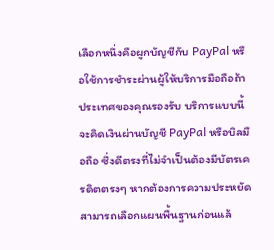เลือกหนึ่งคือผูกบัญชีกับ PayPal หรือใช้การชำระผ่านผู้ให้บริการมือถือถ้าประเทศของคุณรองรับ บริการแบบนี้จะคิดเงินผ่านบัญชี PayPal หรือบิลมือถือ ซึ่งดีตรงที่ไม่จำเป็นต้องมีบัตรเครดิตตรงๆ หากต้องการความประหยัดสามารถเลือกแผนพื้นฐานก่อนแล้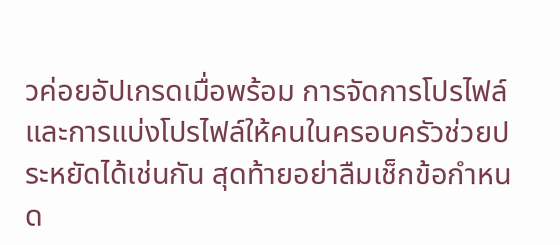วค่อยอัปเกรดเมื่อพร้อม การจัดการโปรไฟล์และการแบ่งโปรไฟล์ให้คนในครอบครัวช่วยประหยัดได้เช่นกัน สุดท้ายอย่าลืมเช็กข้อกำหนด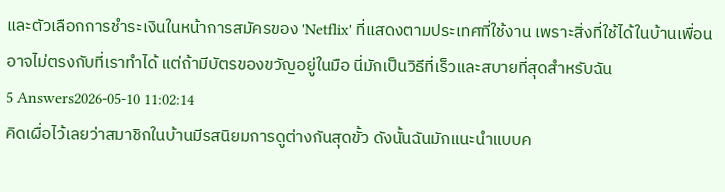และตัวเลือกการชำระเงินในหน้าการสมัครของ 'Netflix' ที่แสดงตามประเทศที่ใช้งาน เพราะสิ่งที่ใช้ได้ในบ้านเพื่อนอาจไม่ตรงกับที่เราทำได้ แต่ถ้ามีบัตรของขวัญอยู่ในมือ นี่มักเป็นวิธีที่เร็วและสบายที่สุดสำหรับฉัน
5 Answers2026-05-10 11:02:14
คิดเผื่อไว้เลยว่าสมาชิกในบ้านมีรสนิยมการดูต่างกันสุดขั้ว ดังนั้นฉันมักแนะนำแบบค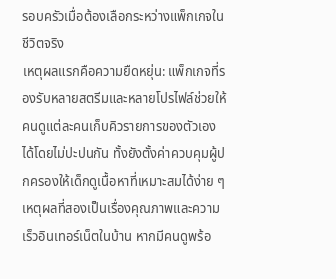รอบครัวเมื่อต้องเลือกระหว่างแพ็กเกจในชีวิตจริง
เหตุผลแรกคือความยืดหยุ่น: แพ็กเกจที่รองรับหลายสตรีมและหลายโปรไฟล์ช่วยให้คนดูแต่ละคนเก็บคิวรายการของตัวเองได้โดยไม่ปะปนกัน ทั้งยังตั้งค่าควบคุมผู้ปกครองให้เด็กดูเนื้อหาที่เหมาะสมได้ง่าย ๆ
เหตุผลที่สองเป็นเรื่องคุณภาพและความเร็วอินเทอร์เน็ตในบ้าน หากมีคนดูพร้อ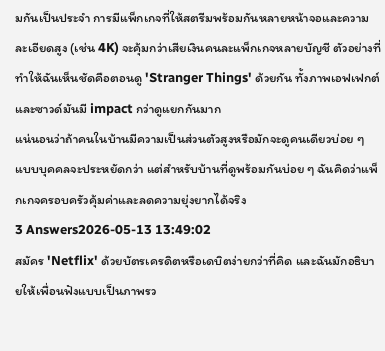มกันเป็นประจำ การมีแพ็กเกจที่ให้สตรีมพร้อมกันหลายหน้าจอและความละเอียดสูง (เช่น 4K) จะคุ้มกว่าเสียเงินคนละแพ็กเกจหลายบัญชี ตัวอย่างที่ทำให้ฉันเห็นชัดคือตอนดู 'Stranger Things' ด้วยกัน ทั้งภาพเอฟเฟกต์และซาวด์มันมี impact กว่าดูแยกกันมาก
แน่นอนว่าถ้าคนในบ้านมีความเป็นส่วนตัวสูงหรือมักจะดูคนเดียวบ่อย ๆ แบบบุคคลจะประหยัดกว่า แต่สำหรับบ้านที่ดูพร้อมกันบ่อย ๆ ฉันคิดว่าแพ็กเกจครอบครัวคุ้มค่าและลดความยุ่งยากได้จริง
3 Answers2026-05-13 13:49:02
สมัคร 'Netflix' ด้วยบัตรเครดิตหรือเดบิตง่ายกว่าที่คิด และฉันมักอธิบายให้เพื่อนฟังแบบเป็นภาพรว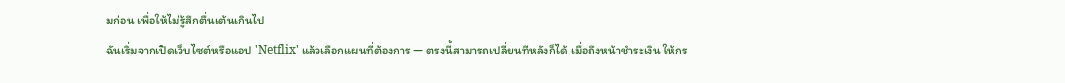มก่อน เพื่อให้ไม่รู้สึกตื่นเต้นเกินไป
ฉันเริ่มจากเปิดเว็บไซต์หรือแอป 'Netflix' แล้วเลือกแผนที่ต้องการ — ตรงนี้สามารถเปลี่ยนทีหลังก็ได้ เมื่อถึงหน้าชำระเงิน ให้กร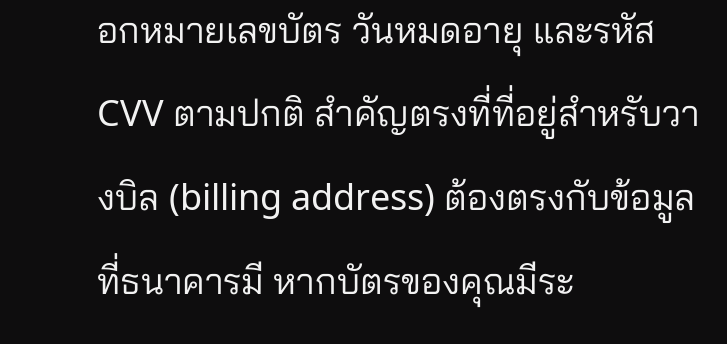อกหมายเลขบัตร วันหมดอายุ และรหัส CVV ตามปกติ สำคัญตรงที่ที่อยู่สำหรับวางบิล (billing address) ต้องตรงกับข้อมูลที่ธนาคารมี หากบัตรของคุณมีระ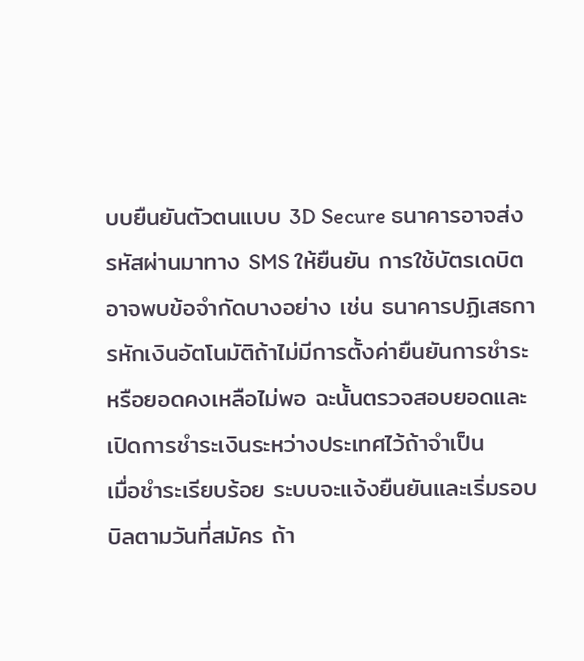บบยืนยันตัวตนแบบ 3D Secure ธนาคารอาจส่งรหัสผ่านมาทาง SMS ให้ยืนยัน การใช้บัตรเดบิตอาจพบข้อจำกัดบางอย่าง เช่น ธนาคารปฏิเสธการหักเงินอัตโนมัติถ้าไม่มีการตั้งค่ายืนยันการชำระ หรือยอดคงเหลือไม่พอ ฉะนั้นตรวจสอบยอดและเปิดการชำระเงินระหว่างประเทศไว้ถ้าจำเป็น
เมื่อชำระเรียบร้อย ระบบจะแจ้งยืนยันและเริ่มรอบบิลตามวันที่สมัคร ถ้า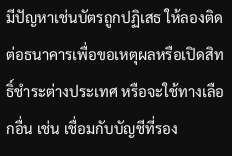มีปัญหาเช่นบัตรถูกปฏิเสธ ให้ลองติดต่อธนาคารเพื่อขอเหตุผลหรือเปิดสิทธิ์ชำระต่างประเทศ หรือจะใช้ทางเลือกอื่น เช่น เชื่อมกับบัญชีที่รอง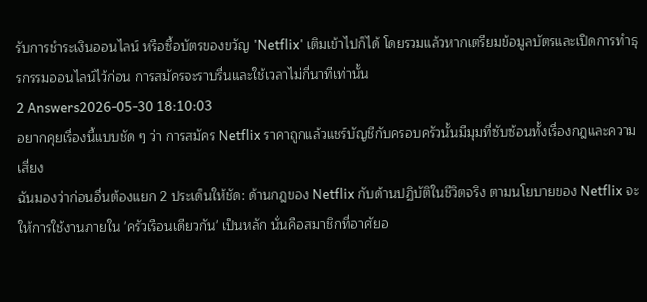รับการชำระเงินออนไลน์ หรือซื้อบัตรของขวัญ 'Netflix' เติมเข้าไปก็ได้ โดยรวมแล้วหากเตรียมข้อมูลบัตรและเปิดการทำธุรกรรมออนไลน์ไว้ก่อน การสมัครจะราบรื่นและใช้เวลาไม่กี่นาทีเท่านั้น
2 Answers2026-05-30 18:10:03
อยากคุยเรื่องนี้แบบชัด ๆ ว่า การสมัคร Netflix ราคาถูกแล้วแชร์บัญชีกับครอบครัวนั้นมีมุมที่ซับซ้อนทั้งเรื่องกฎและความเสี่ยง
ฉันมองว่าก่อนอื่นต้องแยก 2 ประเด็นให้ชัด: ด้านกฎของ Netflix กับด้านปฏิบัติในชีวิตจริง ตามนโยบายของ Netflix จะให้การใช้งานภายใน 'ครัวเรือนเดียวกัน' เป็นหลัก นั่นคือสมาชิกที่อาศัยอ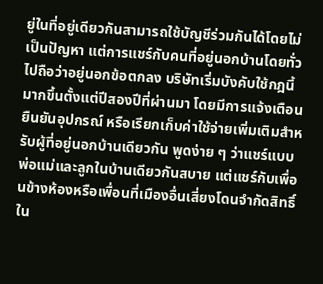ยู่ในที่อยู่เดียวกันสามารถใช้บัญชีร่วมกันได้โดยไม่เป็นปัญหา แต่การแชร์กับคนที่อยู่นอกบ้านโดยทั่วไปถือว่าอยู่นอกข้อตกลง บริษัทเริ่มบังคับใช้กฎนี้มากขึ้นตั้งแต่ปีสองปีที่ผ่านมา โดยมีการแจ้งเตือน ยืนยันอุปกรณ์ หรือเรียกเก็บค่าใช้จ่ายเพิ่มเติมสำหรับผู้ที่อยู่นอกบ้านเดียวกัน พูดง่าย ๆ ว่าแชร์แบบพ่อแม่และลูกในบ้านเดียวกันสบาย แต่แชร์กับเพื่อนข้างห้องหรือเพื่อนที่เมืองอื่นเสี่ยงโดนจำกัดสิทธิ์
ใน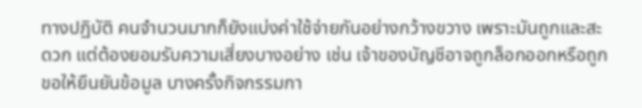ทางปฏิบัติ คนจำนวนมากก็ยังแบ่งค่าใช้จ่ายกันอย่างกว้างขวาง เพราะมันถูกและสะดวก แต่ต้องยอมรับความเสี่ยงบางอย่าง เช่น เจ้าของบัญชีอาจถูกล็อกออกหรือถูกขอให้ยืนยันข้อมูล บางครั้งกิจกรรมกา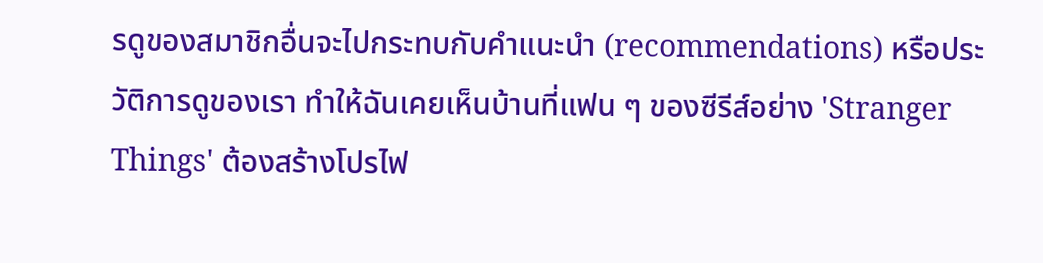รดูของสมาชิกอื่นจะไปกระทบกับคำแนะนำ (recommendations) หรือประวัติการดูของเรา ทำให้ฉันเคยเห็นบ้านที่แฟน ๆ ของซีรีส์อย่าง 'Stranger Things' ต้องสร้างโปรไฟ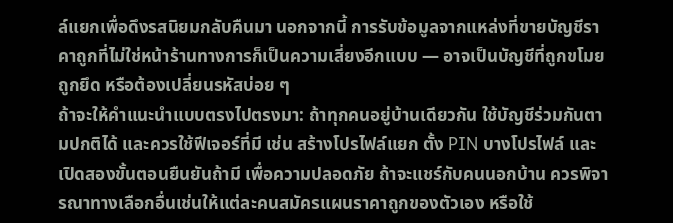ล์แยกเพื่อดึงรสนิยมกลับคืนมา นอกจากนี้ การรับข้อมูลจากแหล่งที่ขายบัญชีราคาถูกที่ไม่ใช่หน้าร้านทางการก็เป็นความเสี่ยงอีกแบบ — อาจเป็นบัญชีที่ถูกขโมย ถูกยึด หรือต้องเปลี่ยนรหัสบ่อย ๆ
ถ้าจะให้คำแนะนำแบบตรงไปตรงมา: ถ้าทุกคนอยู่บ้านเดียวกัน ใช้บัญชีร่วมกันตามปกติได้ และควรใช้ฟีเจอร์ที่มี เช่น สร้างโปรไฟล์แยก ตั้ง PIN บางโปรไฟล์ และเปิดสองขั้นตอนยืนยันถ้ามี เพื่อความปลอดภัย ถ้าจะแชร์กับคนนอกบ้าน ควรพิจารณาทางเลือกอื่นเช่นให้แต่ละคนสมัครแผนราคาถูกของตัวเอง หรือใช้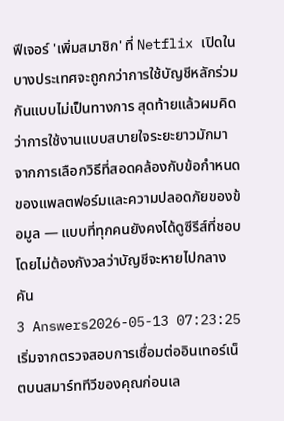ฟีเจอร์ 'เพิ่มสมาชิก' ที่ Netflix เปิดในบางประเทศจะถูกกว่าการใช้บัญชีหลักร่วมกันแบบไม่เป็นทางการ สุดท้ายแล้วผมคิดว่าการใช้งานแบบสบายใจระยะยาวมักมาจากการเลือกวิธีที่สอดคล้องกับข้อกำหนดของแพลตฟอร์มและความปลอดภัยของข้อมูล — แบบที่ทุกคนยังคงได้ดูซีรีส์ที่ชอบโดยไม่ต้องกังวลว่าบัญชีจะหายไปกลางคัน
3 Answers2026-05-13 07:23:25
เริ่มจากตรวจสอบการเชื่อมต่ออินเทอร์เน็ตบนสมาร์ททีวีของคุณก่อนเล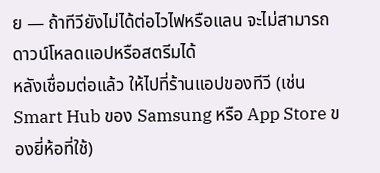ย — ถ้าทีวียังไม่ได้ต่อไวไฟหรือแลน จะไม่สามารถดาวน์โหลดแอปหรือสตรีมได้
หลังเชื่อมต่อแล้ว ให้ไปที่ร้านแอปของทีวี (เช่น Smart Hub ของ Samsung หรือ App Store ของยี่ห้อที่ใช้)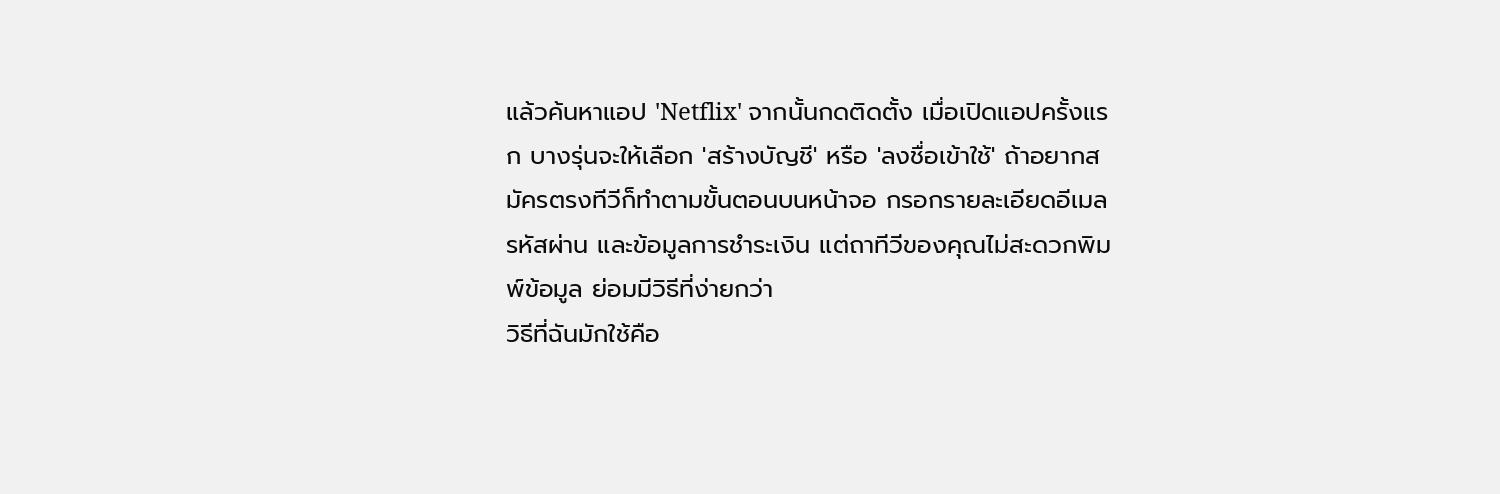แล้วค้นหาแอป 'Netflix' จากนั้นกดติดตั้ง เมื่อเปิดแอปครั้งแรก บางรุ่นจะให้เลือก 'สร้างบัญชี' หรือ 'ลงชื่อเข้าใช้' ถ้าอยากสมัครตรงทีวีก็ทำตามขั้นตอนบนหน้าจอ กรอกรายละเอียดอีเมล รหัสผ่าน และข้อมูลการชำระเงิน แต่ถาทีวีของคุณไม่สะดวกพิมพ์ข้อมูล ย่อมมีวิธีที่ง่ายกว่า
วิธีที่ฉันมักใช้คือ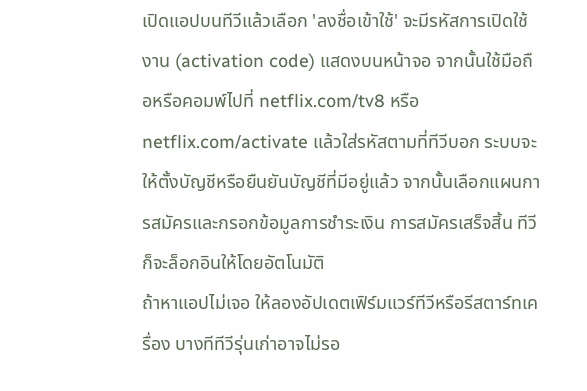เปิดแอปบนทีวีแล้วเลือก 'ลงชื่อเข้าใช้' จะมีรหัสการเปิดใช้งาน (activation code) แสดงบนหน้าจอ จากนั้นใช้มือถือหรือคอมพ์ไปที่ netflix.com/tv8 หรือ netflix.com/activate แล้วใส่รหัสตามที่ทีวีบอก ระบบจะให้ตั้งบัญชีหรือยืนยันบัญชีที่มีอยู่แล้ว จากนั้นเลือกแผนการสมัครและกรอกข้อมูลการชำระเงิน การสมัครเสร็จสิ้น ทีวีก็จะล็อกอินให้โดยอัตโนมัติ
ถ้าหาแอปไม่เจอ ให้ลองอัปเดตเฟิร์มแวร์ทีวีหรือรีสตาร์ทเครื่อง บางทีทีวีรุ่นเก่าอาจไม่รอ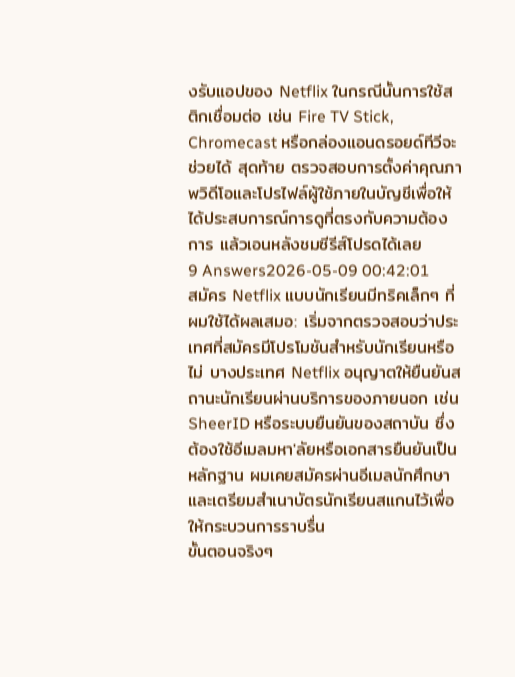งรับแอปของ Netflix ในกรณีนั้นการใช้สติกเชื่อมต่อ เช่น Fire TV Stick, Chromecast หรือกล่องแอนดรอยด์ทีวีจะช่วยได้ สุดท้าย ตรวจสอบการตั้งค่าคุณภาพวิดีโอและโปรไฟล์ผู้ใช้ภายในบัญชีเพื่อให้ได้ประสบการณ์การดูที่ตรงกับความต้องการ แล้วเอนหลังชมซีรีส์โปรดได้เลย
9 Answers2026-05-09 00:42:01
สมัคร Netflix แบบนักเรียนมีทริคเล็กๆ ที่ผมใช้ได้ผลเสมอ: เริ่มจากตรวจสอบว่าประเทศที่สมัครมีโปรโมชันสำหรับนักเรียนหรือไม่ บางประเทศ Netflix อนุญาตให้ยืนยันสถานะนักเรียนผ่านบริการของภายนอก เช่น SheerID หรือระบบยืนยันของสถาบัน ซึ่งต้องใช้อีเมลมหา'ลัยหรือเอกสารยืนยันเป็นหลักฐาน ผมเคยสมัครผ่านอีเมลนักศึกษาและเตรียมสำเนาบัตรนักเรียนสแกนไว้เพื่อให้กระบวนการราบรื่น
ขั้นตอนจริงๆ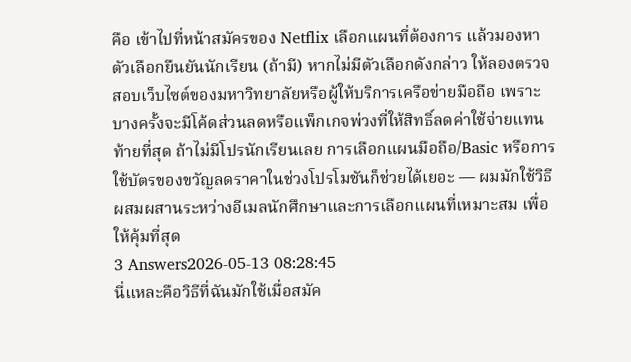คือ เข้าไปที่หน้าสมัครของ Netflix เลือกแผนที่ต้องการ แล้วมองหาตัวเลือกยืนยันนักเรียน (ถ้ามี) หากไม่มีตัวเลือกดังกล่าว ให้ลองตรวจสอบเว็บไซต์ของมหาวิทยาลัยหรือผู้ให้บริการเครือข่ายมือถือ เพราะบางครั้งจะมีโค้ดส่วนลดหรือแพ็กเกจพ่วงที่ให้สิทธิ์ลดค่าใช้จ่ายแทน ท้ายที่สุด ถ้าไม่มีโปรนักเรียนเลย การเลือกแผนมือถือ/Basic หรือการใช้บัตรของขวัญลดราคาในช่วงโปรโมชันก็ช่วยได้เยอะ — ผมมักใช้วิธีผสมผสานระหว่างอีเมลนักศึกษาและการเลือกแผนที่เหมาะสม เพื่อให้คุ้มที่สุด
3 Answers2026-05-13 08:28:45
นี่แหละคือวิธีที่ฉันมักใช้เมื่อสมัค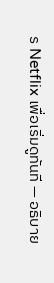ร Netflix เพื่อเริ่มดูทันที — อธิบาย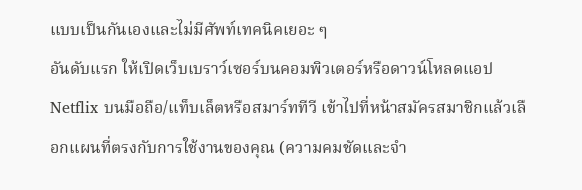แบบเป็นกันเองและไม่มีศัพท์เทคนิคเยอะ ๆ
อันดับแรก ให้เปิดเว็บเบราว์เซอร์บนคอมพิวเตอร์หรือดาวน์โหลดแอป Netflix บนมือถือ/แท็บเล็ตหรือสมาร์ททีวี เข้าไปที่หน้าสมัครสมาชิกแล้วเลือกแผนที่ตรงกับการใช้งานของคุณ (ความคมชัดและจำ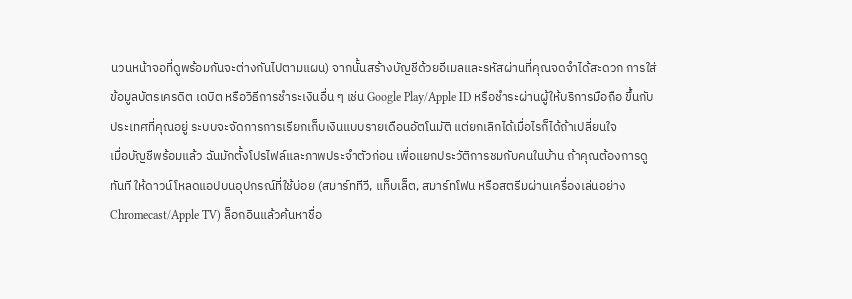นวนหน้าจอที่ดูพร้อมกันจะต่างกันไปตามแผน) จากนั้นสร้างบัญชีด้วยอีเมลและรหัสผ่านที่คุณจดจำได้สะดวก การใส่ข้อมูลบัตรเครดิต เดบิต หรือวิธีการชำระเงินอื่น ๆ เช่น Google Play/Apple ID หรือชำระผ่านผู้ให้บริการมือถือ ขึ้นกับประเทศที่คุณอยู่ ระบบจะจัดการการเรียกเก็บเงินแบบรายเดือนอัตโนมัติ แต่ยกเลิกได้เมื่อไรก็ได้ถ้าเปลี่ยนใจ
เมื่อบัญชีพร้อมแล้ว ฉันมักตั้งโปรไฟล์และภาพประจำตัวก่อน เพื่อแยกประวัติการชมกับคนในบ้าน ถ้าคุณต้องการดูทันที ให้ดาวน์โหลดแอปบนอุปกรณ์ที่ใช้บ่อย (สมาร์ททีวี, แท็บเล็ต, สมาร์ทโฟน หรือสตรีมผ่านเครื่องเล่นอย่าง Chromecast/Apple TV) ล็อกอินแล้วค้นหาชื่อ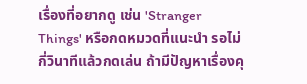เรื่องที่อยากดู เช่น 'Stranger Things' หรือกดหมวดที่แนะนำ รอไม่กี่วินาทีแล้วกดเล่น ถ้ามีปัญหาเรื่องคุ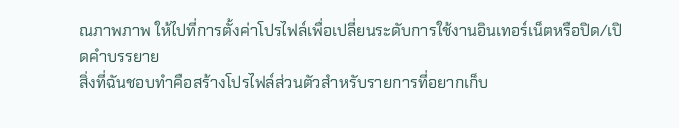ณภาพภาพ ให้ไปที่การตั้งค่าโปรไฟล์เพื่อเปลี่ยนระดับการใช้งานอินเทอร์เน็ตหรือปิด/เปิดคำบรรยาย
สิ่งที่ฉันชอบทำคือสร้างโปรไฟล์ส่วนตัวสำหรับรายการที่อยากเก็บ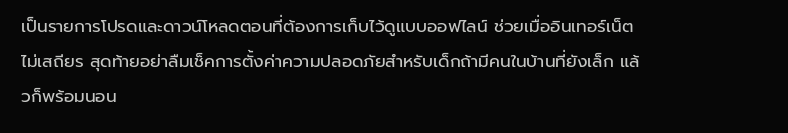เป็นรายการโปรดและดาวน์โหลดตอนที่ต้องการเก็บไว้ดูแบบออฟไลน์ ช่วยเมื่ออินเทอร์เน็ตไม่เสถียร สุดท้ายอย่าลืมเช็คการตั้งค่าความปลอดภัยสำหรับเด็กถ้ามีคนในบ้านที่ยังเล็ก แล้วก็พร้อมนอน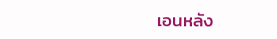เอนหลัง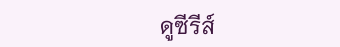ดูซีรีส์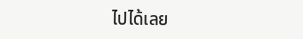ไปได้เลย